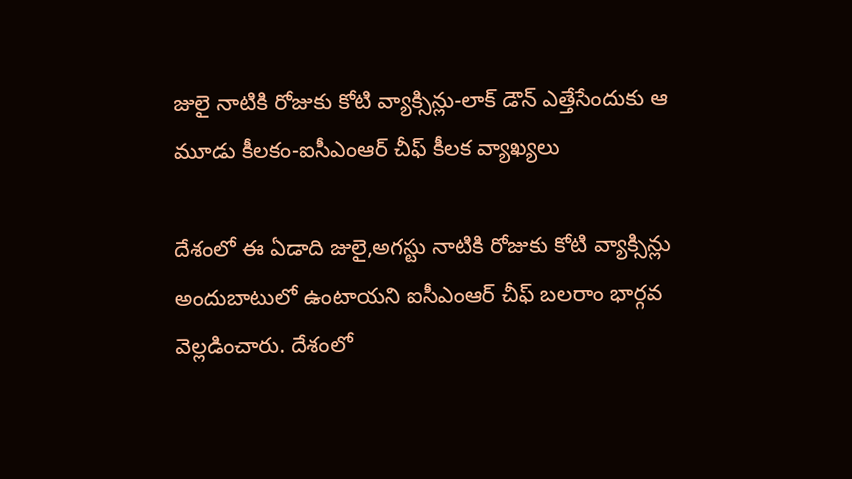జులై నాటికి రోజుకు కోటి వ్యాక్సిన్లు-లాక్ డౌన్ ఎత్తేసేందుకు ఆ మూడు కీలకం-ఐసీఎంఆర్ చీఫ్ కీలక వ్యాఖ్యలు

దేశంలో ఈ ఏడాది జులై,అగస్టు నాటికి రోజుకు కోటి వ్యాక్సిన్లు అందుబాటులో ఉంటాయని ఐసీఎంఆర్ చీఫ్ బలరాం భార్గవ వెల్లడించారు. దేశంలో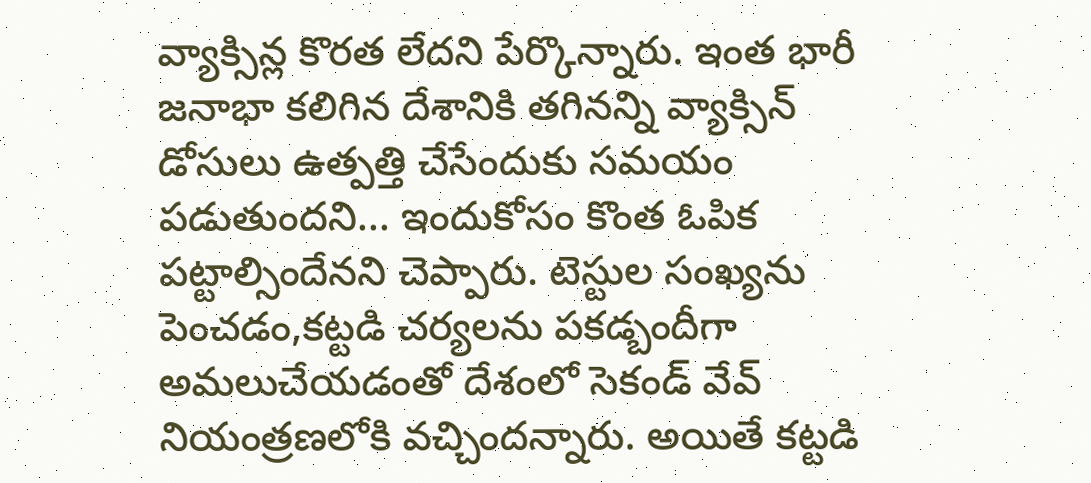వ్యాక్సిన్ల కొరత లేదని పేర్కొన్నారు. ఇంత భారీ జనాభా కలిగిన దేశానికి తగినన్ని వ్యాక్సిన్ డోసులు ఉత్పత్తి చేసేందుకు సమయం పడుతుందని... ఇందుకోసం కొంత ఓపిక పట్టాల్సిందేనని చెప్పారు. టెస్టుల సంఖ్యను పెంచడం,కట్టడి చర్యలను పకడ్బందీగా అమలుచేయడంతో దేశంలో సెకండ్ వేవ్ నియంత్రణలోకి వచ్చిందన్నారు. అయితే కట్టడి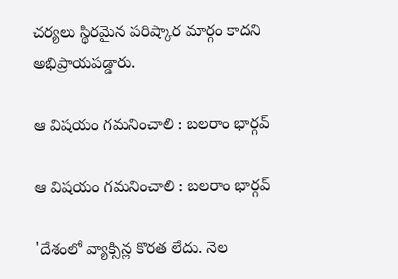చర్యలు స్థిరమైన పరిష్కార మార్గం కాదని అభిప్రాయపడ్డారు.

ఆ విషయం గమనించాలి : బలరాం భార్గవ్

ఆ విషయం గమనించాలి : బలరాం భార్గవ్

'దేశంలో వ్యాక్సిన్ల కొరత లేదు. నెల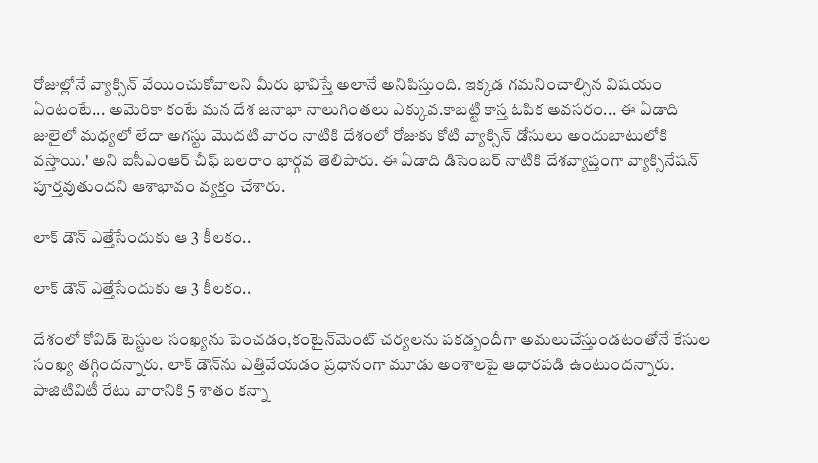రోజుల్లోనే వ్యాక్సిన్ వేయించుకోవాలని మీరు భావిస్తే అలానే అనిపిస్తుంది. ఇక్కడ గమనించాల్సిన విషయం ఏంటంటే... అమెరికా కంటే మన దేశ జనాభా నాలుగింతలు ఎక్కువ.కాబట్టి కాస్త ఓపిక అవసరం... ఈ ఏడాది జులైలో మధ్యలో లేదా అగస్టు మొదటి వారం నాటికి దేశంలో రోజుకు కోటి వ్యాక్సిన్ డోసులు అందుబాటులోకి వస్తాయి.' అని ఐసీఎంఆర్ చీఫ్ బలరాం భార్గవ తెలిపారు. ఈ ఏడాది డిసెంబర్ నాటికి దేశవ్యాప్తంగా వ్యాక్సినేషన్ పూర్తవుతుందని ఆశాభావం వ్యక్తం చేశారు.

లాక్ డౌన్ ఎత్తేసేందుకు ఆ 3 కీలకం..

లాక్ డౌన్ ఎత్తేసేందుకు ఆ 3 కీలకం..

దేశంలో కోవిడ్ టెస్టుల సంఖ్యను పెంచడం,కంటైన్‌మెంట్ చర్యలను పకడ్బందీగా అమలుచేస్తుండటంతోనే కేసుల సంఖ్య తగ్గిందన్నారు. లాక్ డౌన్‌ను ఎత్తివేయడం ప్రధానంగా మూడు అంశాలపై ఆధారపడి ఉంటుందన్నారు. పాజిటివిటీ రేటు వారానికి 5 శాతం కన్నా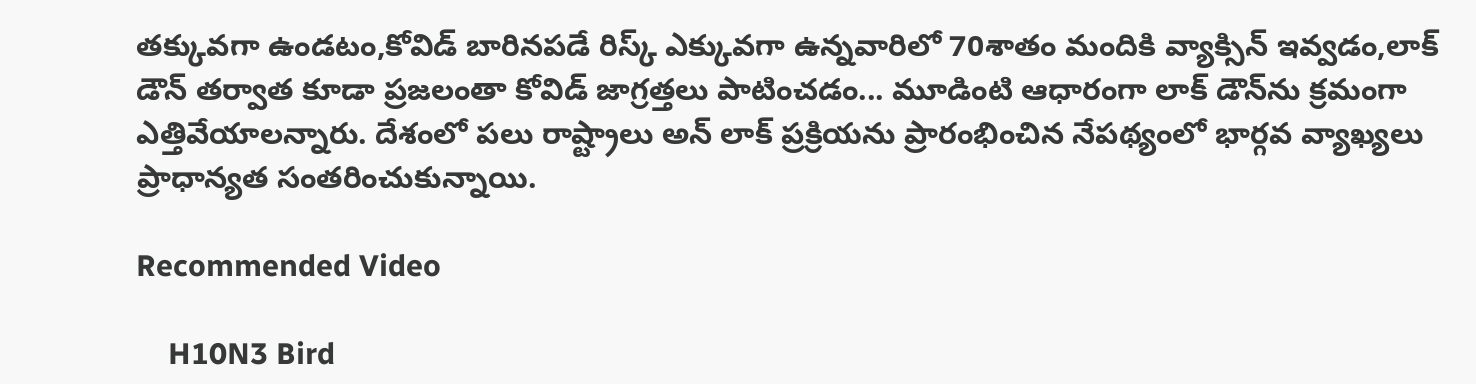తక్కువగా ఉండటం,కోవిడ్ బారినపడే రిస్క్ ఎక్కువగా ఉన్నవారిలో 70శాతం మందికి వ్యాక్సిన్ ఇవ్వడం,లాక్ డౌన్ తర్వాత కూడా ప్రజలంతా కోవిడ్ జాగ్రత్తలు పాటించడం... మూడింటి ఆధారంగా లాక్ డౌన్‌ను క్రమంగా ఎత్తివేయాలన్నారు. దేశంలో పలు రాష్ట్రాలు అన్ లాక్ ప్రక్రియను ప్రారంభించిన నేపథ్యంలో భార్గవ వ్యాఖ్యలు ప్రాధాన్యత సంతరించుకున్నాయి.

Recommended Video

    H10N3 Bird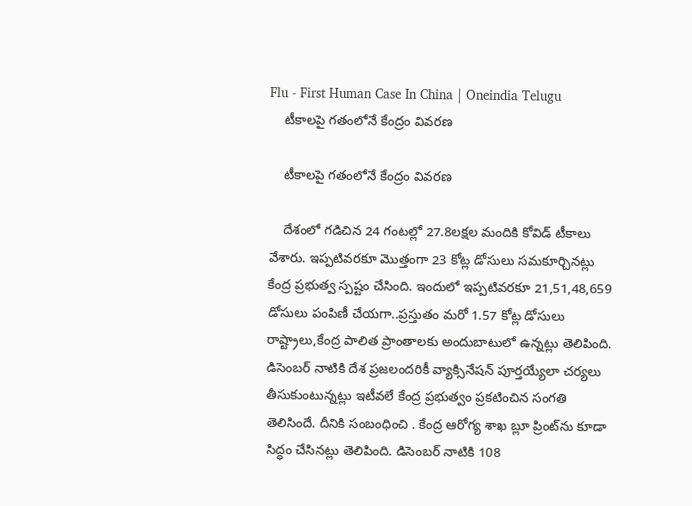Flu - First Human Case In China | Oneindia Telugu
    టీకాలపై గతంలోనే కేంద్రం వివరణ

    టీకాలపై గతంలోనే కేంద్రం వివరణ

    దేశంలో గడిచిన 24 గంటల్లో 27.8లక్షల మందికి కోవిడ్ టీకాలు వేశారు. ఇప్పటివరకూ మొత్తంగా 23 కోట్ల డోసులు సమకూర్చినట్లు కేంద్ర ప్రభుత్వ స్పష్టం చేసింది. ఇందులో ఇప్పటివరకూ 21,51,48,659 డోసులు పంపిణీ చేయగా..ప్రస్తుతం మరో 1.57 కోట్ల డోసులు రాష్ట్రాలు,కేంద్ర పాలిత ప్రాంతాలకు అందుబాటులో ఉన్నట్లు తెలిపింది. డిసెంబర్ నాటికి దేశ ప్రజలందరికీ వ్యాక్సినేషన్ పూర్తయ్యేలా చర్యలు తీసుకుంటున్నట్లు ఇటీవలే కేంద్ర ప్రభుత్వం ప్రకటించిన సంగతి తెలిసిందే. దీనికి సంబంధించి . కేంద్ర ఆరోగ్య శాఖ బ్లూ ప్రింట్‌ను కూడా సిద్ధం చేసినట్లు తెలిపింది. డిసెంబర్ నాటికి 108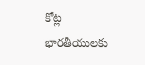కోట్ల భారతీయులకు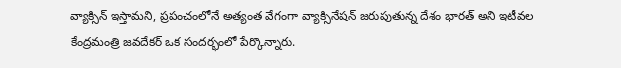వ్యాక్సిన్ ఇస్తామని, ప్రపంచంలోనే అత్యంత వేగంగా వ్యాక్సినేషన్ జరుపుతున్న దేశం భారత్ అని ఇటీవల కేంద్రమంత్రి జవదేకర్ ఒక సందర్భంలో పేర్కొన్నారు.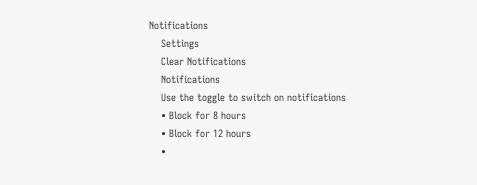Notifications
    Settings
    Clear Notifications
    Notifications
    Use the toggle to switch on notifications
    • Block for 8 hours
    • Block for 12 hours
    •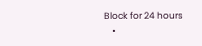Block for 24 hours
    •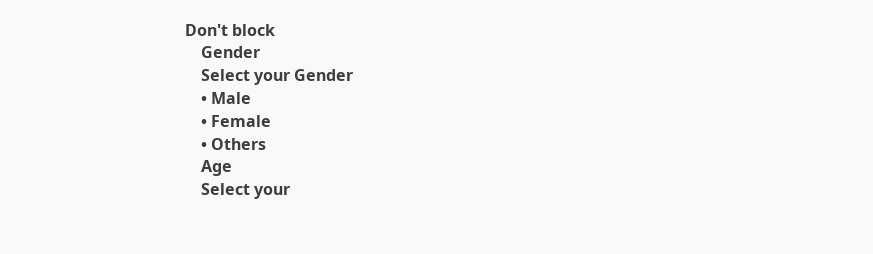Don't block
    Gender
    Select your Gender
    • Male
    • Female
    • Others
    Age
    Select your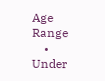Age Range
    • Under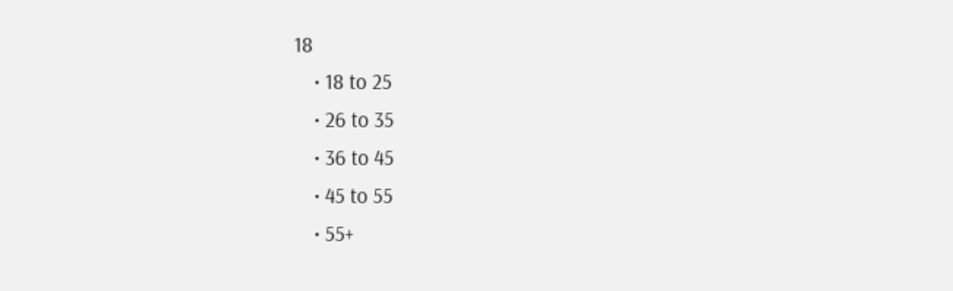18
    • 18 to 25
    • 26 to 35
    • 36 to 45
    • 45 to 55
    • 55+